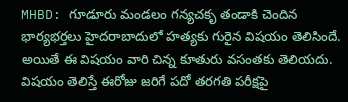MHBD: గూడూరు మండలం గన్యచకృ తండాకి చెందిన భార్యభర్తలు హైదరాబాదులో హత్యకు గురైన విషయం తెలిసిందే. అయితే ఈ విషయం వారి చిన్న కూతురు వసంతకు తెలియదు. విషయం తెలిస్తే ఈరోజు జరిగే పదో తరగతి పరీక్షపై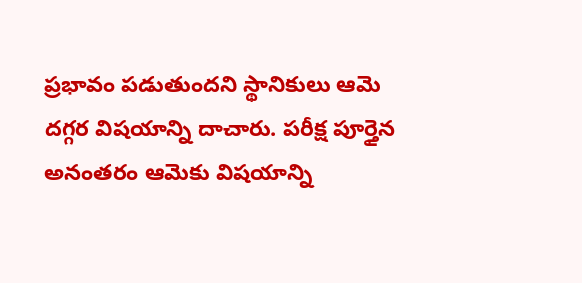ప్రభావం పడుతుందని స్థానికులు ఆమె దగ్గర విషయాన్ని దాచారు. పరీక్ష పూర్తైన అనంతరం ఆమెకు విషయాన్ని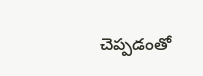చెప్పడంతో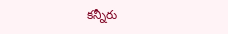కన్నీరు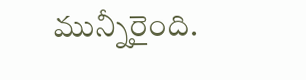మున్నీరైంది.